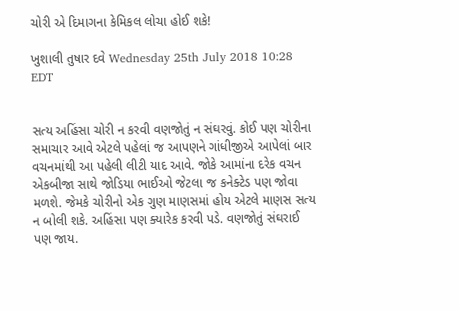ચોરી એ દિમાગના કેમિકલ લોચા હોઈ શકે!

ખુશાલી તુષાર દવે Wednesday 25th July 2018 10:28 EDT


સત્ય અહિંસા ચોરી ન કરવી વણજોતું ન સંઘરવું. કોઈ પણ ચોરીના સમાચાર આવે એટલે પહેલાં જ આપણને ગાંધીજીએ આપેલાં બાર વચનમાંથી આ પહેલી લીટી યાદ આવે. જોકે આમાંના દરેક વચન એકબીજા સાથે જોડિયા ભાઈઓ જેટલા જ કનેક્ટેડ પણ જોવા મળશે. જેમકે ચોરીનો એક ગુણ માણસમાં હોય એટલે માણસ સત્ય ન બોલી શકે. અહિંસા પણ ક્યારેક કરવી પડે. વણજોતું સંઘરાઈ પણ જાય.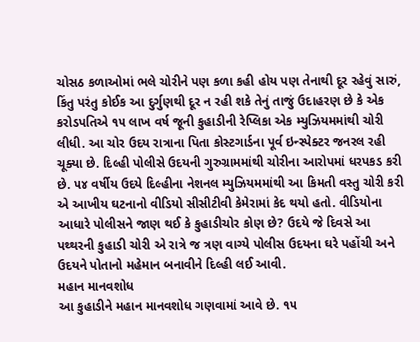ચોસઠ કળાઓમાં ભલે ચોરીને પણ કળા કહી હોય પણ તેનાથી દૂર રહેવું સારું, કિંતુ પરંતુ કોઈક આ દુર્ગુણથી દૂર ન રહી શકે તેનું તાજું ઉદાહરણ છે કે એક કરોડપતિએ ૧૫ લાખ વર્ષ જૂની કુહાડીની રેપ્લિકા એક મ્યુઝિયમમાંથી ચોરી લીધી. આ ચોર ઉદય રાત્રાના પિતા કોસ્ટગાર્ડના પૂર્વ ઇન્સ્પેક્ટર જનરલ રહી ચૂક્યા છે. દિલ્હી પોલીસે ઉદયની ગુરુગ્રામમાંથી ચોરીના આરોપમાં ધરપકડ કરી છે. ૫૪ વર્ષીય ઉદયે દિલ્હીના નેશનલ મ્યુઝિયમમાંથી આ કિમતી વસ્તુ ચોરી કરી એ આખીય ઘટનાનો વીડિયો સીસીટીવી કેમેરામાં કેદ થયો હતો. વીડિયોના આધારે પોલીસને જાણ થઈ કે કુહાડીચોર કોણ છે? ઉદયે જે દિવસે આ પથ્થરની કુહાડી ચોરી એ રાત્રે જ ત્રણ વાગ્યે પોલીસ ઉદયના ઘરે પહોંચી અને ઉદયને પોતાનો મહેમાન બનાવીને દિલ્હી લઈ આવી.
મહાન માનવશોધ
આ કુહાડીને મહાન માનવશોધ ગણવામાં આવે છે. ૧૫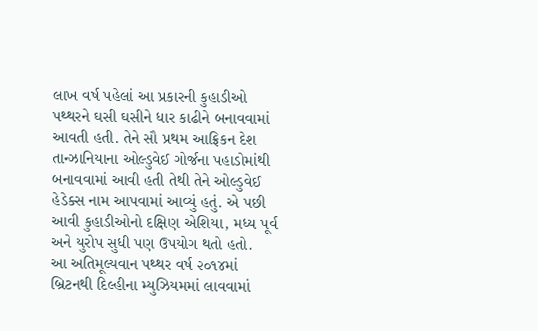લાખ વર્ષ પહેલાં આ પ્રકારની કુહાડીઓ પથ્થરને ઘસી ઘસીને ધાર કાઢીને બનાવવામાં આવતી હતી. તેને સૌ પ્રથમ આફ્રિકન દેશ તાન્ઝાનિયાના ઓલ્ડુવેઈ ગોર્જના પહાડોમાંથી બનાવવામાં આવી હતી તેથી તેને ઓલ્ડુવેઈ હેડેક્સ નામ આપવામાં આવ્યું હતું. એ પછી આવી કુહાડીઓનો દક્ષિણ એશિયા, મધ્ય પૂર્વ અને યુરોપ સુધી પણ ઉપયોગ થતો હતો.
આ અતિમૂલ્યવાન પથ્થર વર્ષ ૨૦૧૪માં બ્રિટનથી દિલ્હીના મ્યુઝિયમમાં લાવવામાં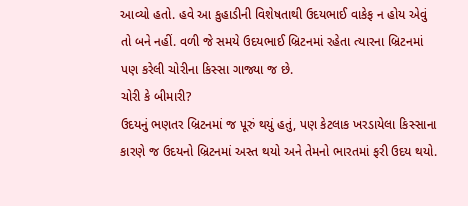આવ્યો હતો. હવે આ કુહાડીની વિશેષતાથી ઉદયભાઈ વાકેફ ન હોય એવું તો બને નહીં. વળી જે સમયે ઉદયભાઈ બ્રિટનમાં રહેતા ત્યારના બ્રિટનમાં પણ કરેલી ચોરીના કિસ્સા ગાજ્યા જ છે.
ચોરી કે બીમારી?
ઉદયનું ભણતર બ્રિટનમાં જ પૂરું થયું હતું, પણ કેટલાક ખરડાયેલા કિસ્સાના કારણે જ ઉદયનો બ્રિટનમાં અસ્ત થયો અને તેમનો ભારતમાં ફરી ઉદય થયો.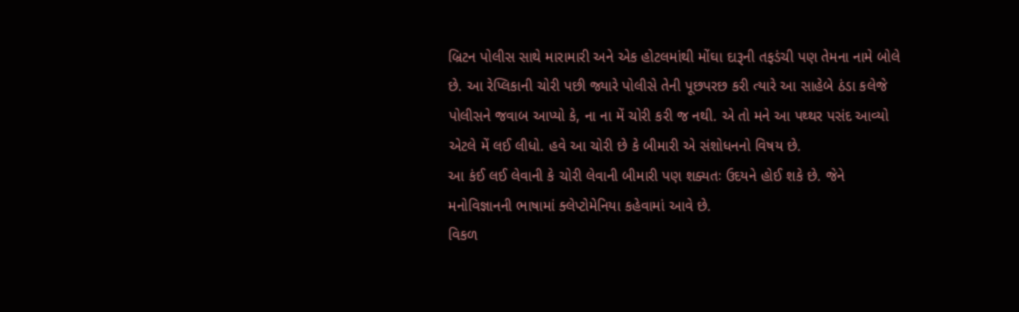બ્રિટન પોલીસ સાથે મારામારી અને એક હોટલમાંથી મોંઘા દારૂની તફડંચી પણ તેમના નામે બોલે છે. આ રેપ્લિકાની ચોરી પછી જ્યારે પોલીસે તેની પૂછપરછ કરી ત્યારે આ સાહેબે ઠંડા કલેજે પોલીસને જવાબ આપ્યો કે, ના ના મેં ચોરી કરી જ નથી. એ તો મને આ પથ્થર પસંદ આવ્યો એટલે મેં લઈ લીધો. હવે આ ચોરી છે કે બીમારી એ સંશોધનનો વિષય છે.
આ કંઈ લઈ લેવાની કે ચોરી લેવાની બીમારી પણ શક્યતઃ ઉદયને હોઈ શકે છે. જેને મનોવિજ્ઞાનની ભાષામાં ક્લેપ્ટોમેનિયા કહેવામાં આવે છે.
વિકળ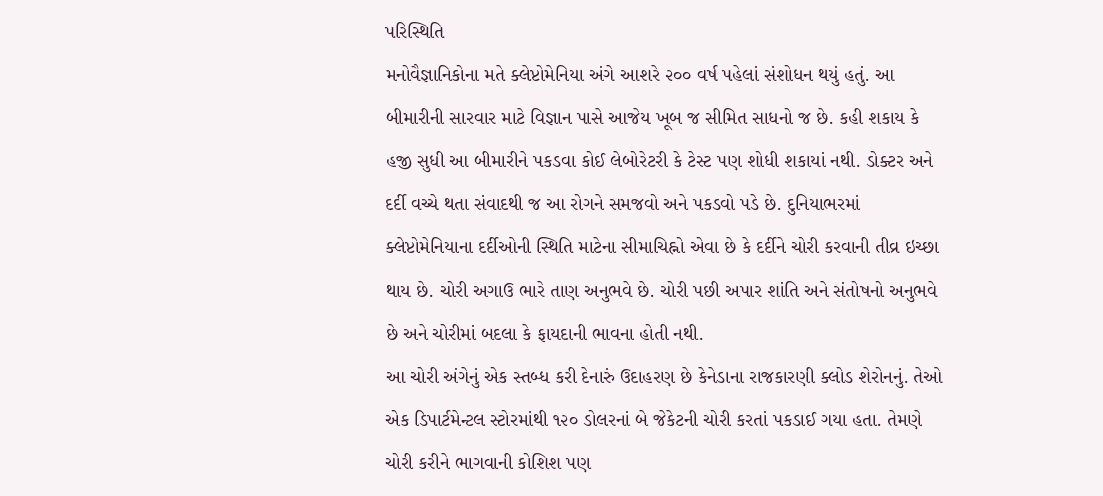પરિસ્થિતિ
મનોવૈજ્ઞાનિકોના મતે ક્લેપ્ટોમેનિયા અંગે આશરે ૨૦૦ વર્ષ પહેલાં સંશોધન થયું હતું. આ બીમારીની સારવાર માટે વિજ્ઞાન પાસે આજેય ખૂબ જ સીમિત સાધનો જ છે. કહી શકાય કે હજી સુધી આ બીમારીને પકડવા કોઈ લેબોરેટરી કે ટેસ્ટ પણ શોધી શકાયાં નથી. ડોક્ટર અને દર્દી વચ્ચે થતા સંવાદથી જ આ રોગને સમજવો અને પકડવો પડે છે. દુનિયાભરમાં ક્લેપ્ટોમેનિયાના દર્દીઓની સ્થિતિ માટેના સીમાચિહ્નો એવા છે કે દર્દીને ચોરી કરવાની તીવ્ર ઇચ્છા થાય છે. ચોરી અગાઉ ભારે તાણ અનુભવે છે. ચોરી પછી અપાર શાંતિ અને સંતોષનો અનુભવે છે અને ચોરીમાં બદલા કે ફાયદાની ભાવના હોતી નથી.
આ ચોરી અંગેનું એક સ્તબ્ધ કરી દેનારું ઉદાહરણ છે કેનેડાના રાજકારણી ક્લોડ શેરોનનું. તેઓ એક ડિપાર્ટમેન્ટલ સ્ટોરમાંથી ૧૨૦ ડોલરનાં બે જેકેટની ચોરી કરતાં પકડાઈ ગયા હતા. તેમણે ચોરી કરીને ભાગવાની કોશિશ પણ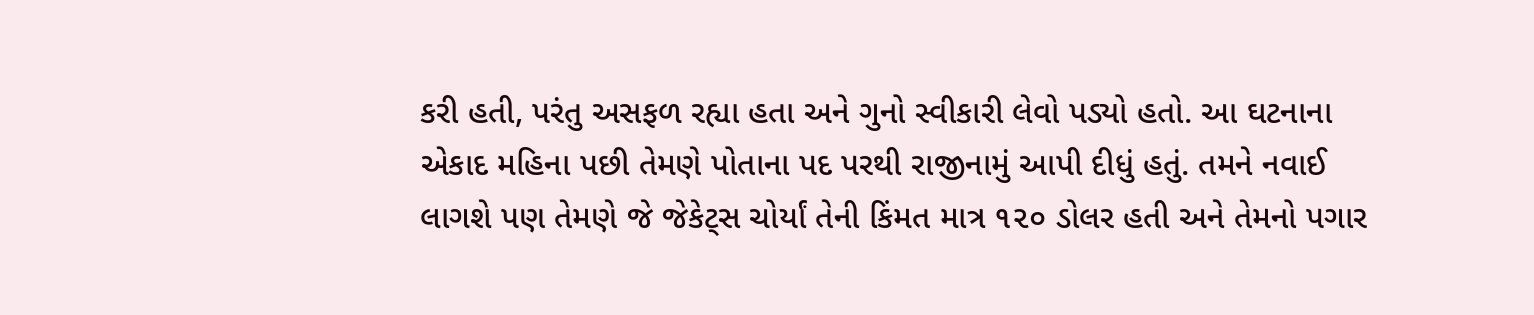કરી હતી, પરંતુ અસફળ રહ્યા હતા અને ગુનો સ્વીકારી લેવો પડ્યો હતો. આ ઘટનાના એકાદ મહિના પછી તેમણે પોતાના પદ પરથી રાજીનામું આપી દીધું હતું. તમને નવાઈ લાગશે પણ તેમણે જે જેકેટ્સ ચોર્યાં તેની કિંમત માત્ર ૧૨૦ ડોલર હતી અને તેમનો પગાર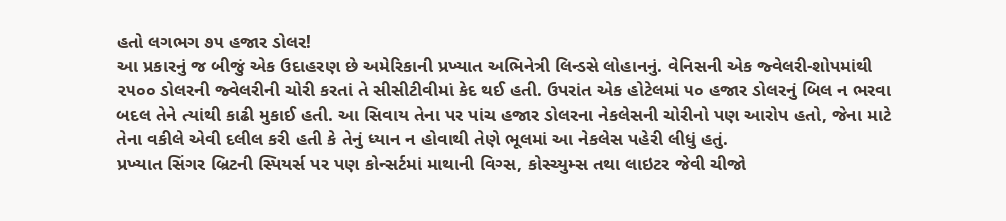હતો લગભગ ૭૫ હજાર ડોલર!
આ પ્રકારનું જ બીજું એક ઉદાહરણ છે અમેરિકાની પ્રખ્યાત અભિનેત્રી લિન્ડસે લોહાનનું. વેનિસની એક જ્વેલરી-શોપમાંથી ૨૫૦૦ ડોલરની જ્વેલરીની ચોરી કરતાં તે સીસીટીવીમાં કેદ થઈ હતી. ઉપરાંત એક હોટેલમાં ૫૦ હજાર ડોલરનું બિલ ન ભરવા બદલ તેને ત્યાંથી કાઢી મુકાઈ હતી. આ સિવાય તેના પર પાંચ હજાર ડોલરના નેકલેસની ચોરીનો પણ આરોપ હતો, જેના માટે તેના વકીલે એવી દલીલ કરી હતી કે તેનું ધ્યાન ન હોવાથી તેણે ભૂલમાં આ નેકલેસ પહેરી લીધું હતું.
પ્રખ્યાત સિંગર બ્રિટની સ્પિયર્સ પર પણ કોન્સર્ટમાં માથાની વિગ્સ, કોસ્ચ્યુમ્સ તથા લાઇટર જેવી ચીજો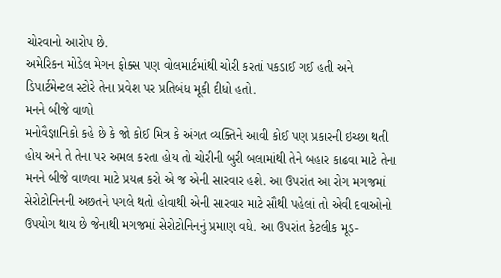ચોરવાનો આરોપ છે.
અમેરિકન મોડેલ મેગન ફોક્સ પણ વોલમાર્ટમાંથી ચોરી કરતાં પકડાઈ ગઈ હતી અને ડિપાર્ટમેન્ટલ સ્ટોરે તેના પ્રવેશ પર પ્રતિબંધ મૂકી દીધો હતો.
મનને બીજે વાળો
મનોવૈજ્ઞાનિકો કહે છે કે જો કોઈ મિત્ર કે અંગત વ્યક્તિને આવી કોઈ પણ પ્રકારની ઇચ્છા થતી હોય અને તે તેના પર અમલ કરતા હોય તો ચોરીની બુરી બલામાંથી તેને બહાર કાઢવા માટે તેના મનને બીજે વાળવા માટે પ્રયત્ન કરો એ જ એની સારવાર હશે. આ ઉપરાંત આ રોગ મગજમાં સેરોટોનિનની અછતને પગલે થતો હોવાથી એની સારવાર માટે સૌથી પહેલાં તો એવી દવાઓનો ઉપયોગ થાય છે જેનાથી મગજમાં સેરોટોનિનનું પ્રમાણ વધે. આ ઉપરાંત કેટલીક મૂડ-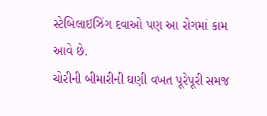સ્ટેબિલાઇઝિંગ દવાઓ પણ આ રોગમાં કામ આવે છે.
ચોરીની બીમારીની ઘણી વખત પૂરેપૂરી સમજ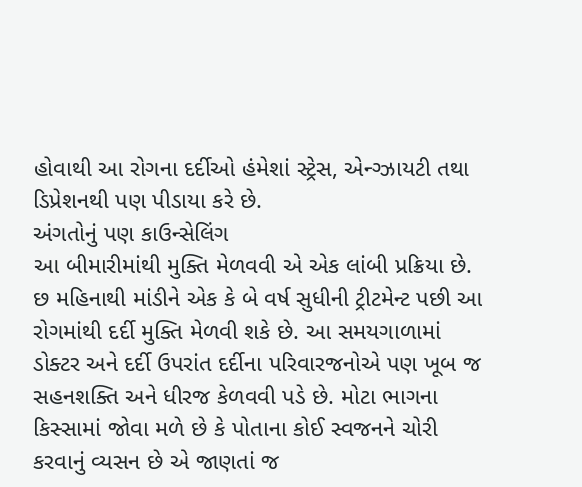હોવાથી આ રોગના દર્દીઓ હંમેશાં સ્ટ્રેસ, એન્ગ્ઝાયટી તથા ડિપ્રેશનથી પણ પીડાયા કરે છે.
અંગતોનું પણ કાઉન્સેલિંગ
આ બીમારીમાંથી મુક્તિ મેળવવી એ એક લાંબી પ્રક્રિયા છે. છ મહિનાથી માંડીને એક કે બે વર્ષ સુધીની ટ્રીટમેન્ટ પછી આ રોગમાંથી દર્દી મુક્તિ મેળવી શકે છે. આ સમયગાળામાં ડોક્ટર અને દર્દી ઉપરાંત દર્દીના પરિવારજનોએ પણ ખૂબ જ સહનશક્તિ અને ધીરજ કેળવવી પડે છે. મોટા ભાગના કિસ્સામાં જોવા મળે છે કે પોતાના કોઈ સ્વજનને ચોરી કરવાનું વ્યસન છે એ જાણતાં જ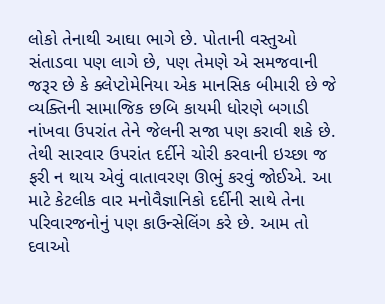લોકો તેનાથી આઘા ભાગે છે. પોતાની વસ્તુઓ સંતાડવા પણ લાગે છે, પણ તેમણે એ સમજવાની જરૂર છે કે ક્લેપ્ટોમેનિયા એક માનસિક બીમારી છે જે વ્યક્તિની સામાજિક છબિ કાયમી ધોરણે બગાડી નાંખવા ઉપરાંત તેને જેલની સજા પણ કરાવી શકે છે. તેથી સારવાર ઉપરાંત દર્દીને ચોરી કરવાની ઇચ્છા જ ફરી ન થાય એવું વાતાવરણ ઊભું કરવું જોઈએ. આ માટે કેટલીક વાર મનોવૈજ્ઞાનિકો દર્દીની સાથે તેના પરિવારજનોનું પણ કાઉન્સેલિંગ કરે છે. આમ તો દવાઓ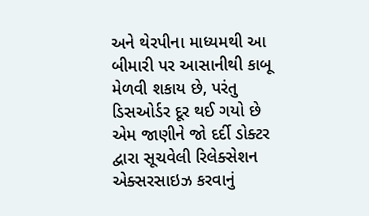અને થેરપીના માધ્યમથી આ બીમારી પર આસાનીથી કાબૂ મેળવી શકાય છે, પરંતુ ડિસઓર્ડર દૂર થઈ ગયો છે એમ જાણીને જો દર્દી ડોક્ટર દ્વારા સૂચવેલી રિલેક્સેશન એક્સરસાઇઝ કરવાનું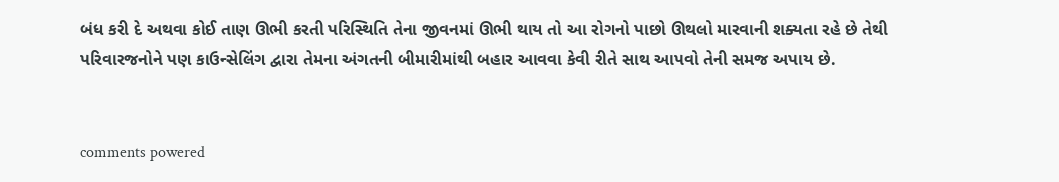બંધ કરી દે અથવા કોઈ તાણ ઊભી કરતી પરિસ્થિતિ તેના જીવનમાં ઊભી થાય તો આ રોગનો પાછો ઊથલો મારવાની શક્યતા રહે છે તેથી પરિવારજનોને પણ કાઉન્સેલિંગ દ્વારા તેમના અંગતની બીમારીમાંથી બહાર આવવા કેવી રીતે સાથ આપવો તેની સમજ અપાય છે.


comments powered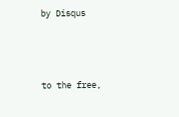by Disqus



to the free,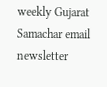weekly Gujarat Samachar email newsletter